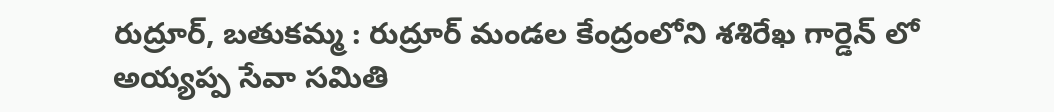రుద్రూర్, బతుకమ్మ : రుద్రూర్ మండల కేంద్రంలోని శశిరేఖ గార్డెన్ లో అయ్యప్ప సేవా సమితి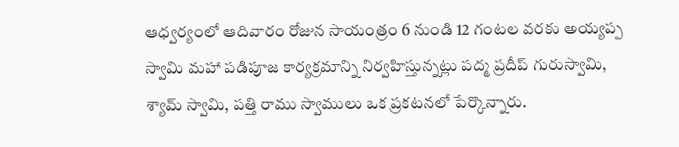ఆధ్వర్యంలో ఆదివారం రోజున సాయంత్రం 6 నుండి 12 గంటల వరకు అయ్యప్ప స్వామి మహా పడిపూజ కార్యక్రమాన్ని నిర్వహిస్తున్నట్లు పద్మ ప్రదీప్ గురుస్వామి, శ్యామ్ స్వామి, పత్తి రాము స్వాములు ఒక ప్రకటనలో పేర్కొన్నారు.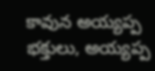కావున అయ్యప్ప భక్తులు, అయ్యప్ప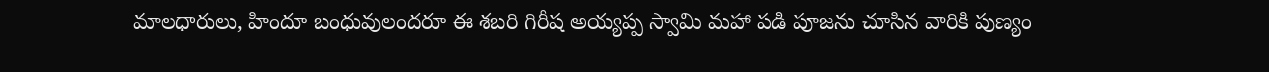మాలధారులు, హిందూ బంధువులందరూ ఈ శబరి గిరీష అయ్యప్ప స్వామి మహా పడి పూజను చూసిన వారికి పుణ్యం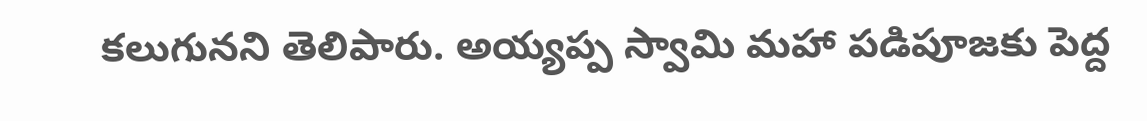కలుగునని తెలిపారు. అయ్యప్ప స్వామి మహా పడిపూజకు పెద్ద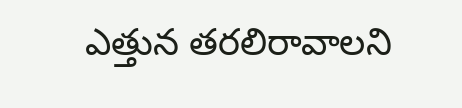ఎత్తున తరలిరావాలని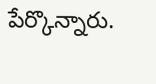పేర్కొన్నారు.